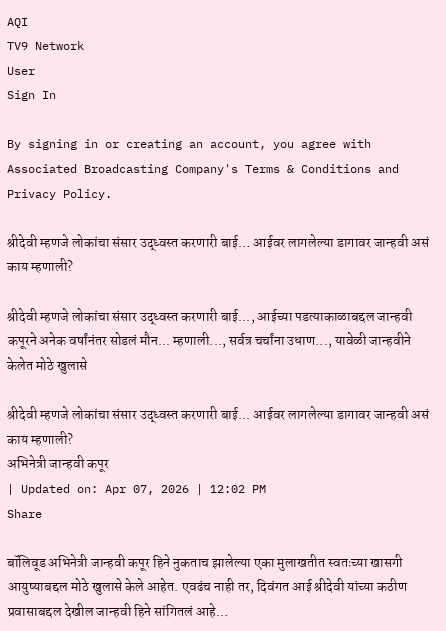AQI
TV9 Network
User
Sign In

By signing in or creating an account, you agree with Associated Broadcasting Company's Terms & Conditions and Privacy Policy.

श्रीदेवी म्हणजे लोकांचा संसार उद्ध्वस्त करणारी बाई… आईवर लागलेल्या डागावर जान्हवी असं काय म्हणाली?

श्रीदेवी म्हणजे लोकांचा संसार उद्ध्वस्त करणारी बाई..., आईच्या पडत्याकाळाबद्दल जान्हवी कपूरने अनेक वर्षांनंतर सोडलं मौन... म्हणाली..., सर्वत्र चर्चांना उधाण..., यावेळी जान्हवीने केलेत मोठे खुलासे

श्रीदेवी म्हणजे लोकांचा संसार उद्ध्वस्त करणारी बाई... आईवर लागलेल्या डागावर जान्हवी असं काय म्हणाली?
अभिनेत्री जान्हवी कपूर
| Updated on: Apr 07, 2026 | 12:02 PM
Share

बॉलिवूड अभिनेत्री जान्हवी कपूर हिने नुकताच झालेल्या एका मुलाखतीत स्वतःच्या खासगी आयुष्याबद्दल मोठे खुलासे केले आहेत. एवढंच नाही तर, दिवंगत आई श्रीदेवी यांच्या कठीण प्रवासाबद्दल देखील जान्हवी हिने सांगितलं आहे…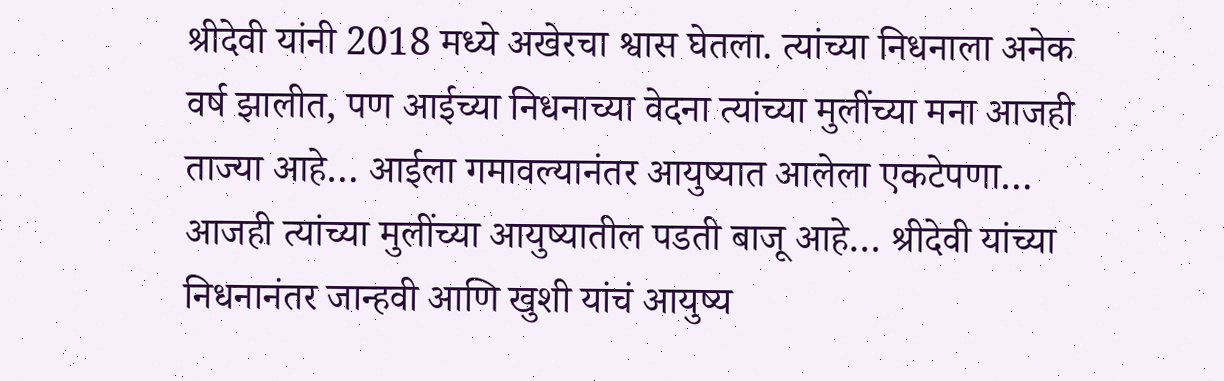श्रीदेवी यांनी 2018 मध्ये अखेरचा श्वास घेतला. त्यांच्या निधनाला अनेक वर्ष झालीत, पण आईच्या निधनाच्या वेदना त्यांच्या मुलींच्या मना आजही ताज्या आहे… आईला गमावल्यानंतर आयुष्यात आलेला एकटेपणा… आजही त्यांच्या मुलींच्या आयुष्यातील पडती बाजू आहे… श्रीदेवी यांच्या निधनानंतर जान्हवी आणि खुशी यांचं आयुष्य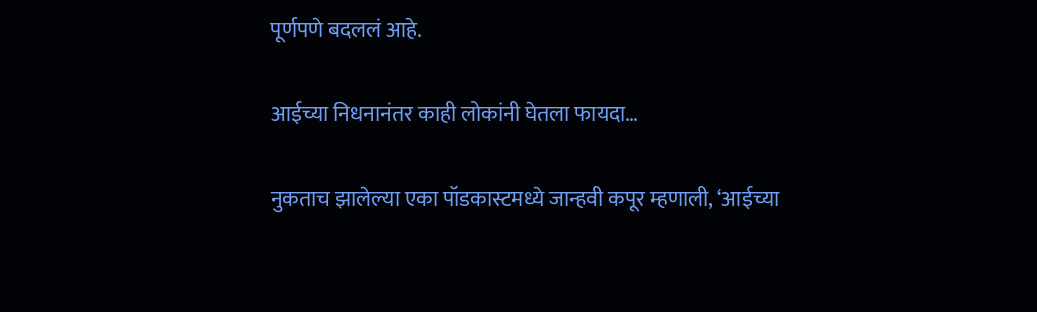पूर्णपणे बदललं आहे.

आईच्या निधनानंतर काही लोकांनी घेतला फायदा…

नुकताच झालेल्या एका पॉडकास्टमध्ये जान्हवी कपूर म्हणाली, ‘आईच्या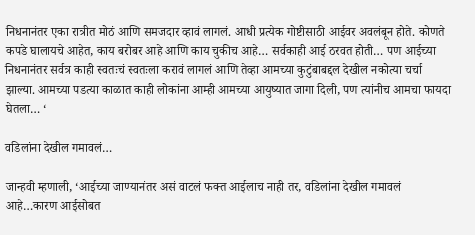निधनानंतर एका रात्रीत मोठं आणि समजदार व्हावं लागलं. आधी प्रत्येक गोष्टीसाठी आईवर अवलंबून होते. कोणते कपडे घालायचे आहेत, काय बरोबर आहे आणि काय चुकीच आहे… सर्वकाही आई ठरवत होती… पण आईच्या निधनानंतर सर्वत्र काही स्वतःचं स्वतःला करावं लागलं आणि तेव्हा आमच्या कुटुंबाबद्दल देखील नकोत्या चर्चा झाल्या. आमच्या पडत्या काळात काही लोकांना आम्ही आमच्या आयुष्यात जागा दिली, पण त्यांनीच आमचा फायदा घेतला… ‘

वडिलांना देखील गमावलं…

जान्हवी म्हणाली, ‘आईच्या जाण्यानंतर असं वाटलं फक्त आईलाच नाही तर, वडिलांना देखील गमावलं आहे…कारण आईसोबत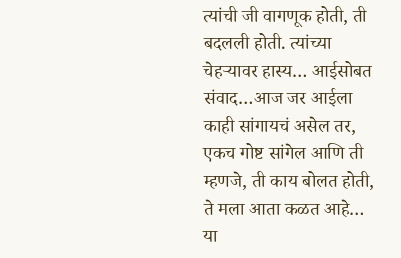त्यांची जी वागणूक होती, ती बदलली होती. त्यांच्या चेहऱ्यावर हास्य… आईसोबत संवाद…आज जर आईला काही सांगायचं असेल तर, एकच गोष्ट सांगेल आणि ती म्हणजे, ती काय बोलत होती, ते मला आता कळत आहे… या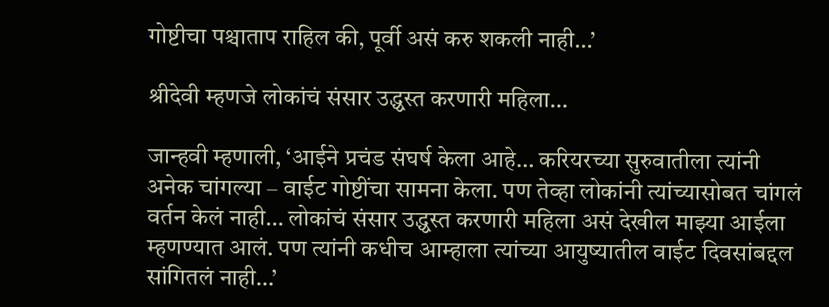गोष्टीचा पश्चाताप राहिल की, पूर्वी असं करु शकली नाही…’

श्रीदेवी म्हणजे लोकांचं संसार उद्ध्वस्त करणारी महिला…

जान्हवी म्हणाली, ‘आईने प्रचंड संघर्ष केला आहे… करियरच्या सुरुवातीला त्यांनी अनेक चांगल्या – वाईट गोष्टींचा सामना केला. पण तेव्हा लोकांनी त्यांच्यासोबत चांगलं वर्तन केलं नाही… लोकांचं संसार उद्ध्वस्त करणारी महिला असं देखील माझ्या आईला म्हणण्यात आलं. पण त्यांनी कधीच आम्हाला त्यांच्या आयुष्यातील वाईट दिवसांबद्दल सांगितलं नाही…’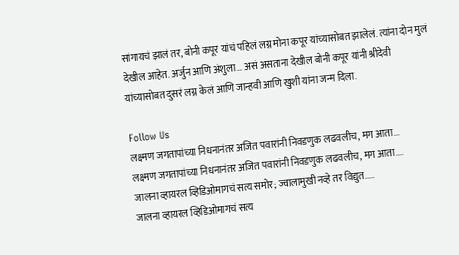सांगायचं झालं तर, बोनी कपूर यांचं पहिलं लग्न मोना कपूर यांच्यासोबत झालेलं. त्यांना दोन मुलं देखील आहेत. अर्जुन आणि अंशुला… असं असताना देखील बोनी कपूर यांनी श्रीदेवी यांच्यासोबत दुसरं लग्न केलं आणि जान्हवी आणि खुशी यांना जन्म दिला.

Follow Us
लक्ष्मण जगतापांच्या निधनानंतर अजित पवारांनी निवडणुक लढवलीच, मग आता...
लक्ष्मण जगतापांच्या निधनानंतर अजित पवारांनी निवडणुक लढवलीच, मग आता....
जालना व्हायरल व्हिडिओमागचं सत्य समोर; ज्वालामुखी नव्हे तर विद्युत.....
जालना व्हायरल व्हिडिओमागचं सत्य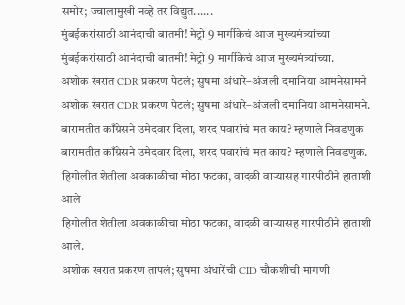समोर; ज्वालामुखी नव्हे तर विद्युत......
मुंबईकरांसाठी आनंदाची बातमी! मेट्रो 9 मार्गीकेचं आज मुख्यमंत्र्यांच्या
मुंबईकरांसाठी आनंदाची बातमी! मेट्रो 9 मार्गीकेचं आज मुख्यमंत्र्यांच्या.
अशोक खरात CDR प्रकरण पेटलं; सुषमा अंधारे–अंजली दमानिया आमनेसामने
अशोक खरात CDR प्रकरण पेटलं; सुषमा अंधारे–अंजली दमानिया आमनेसामने.
बारामतीत काँग्रेसने उमेदवार दिला, शरद पवारांचं मत काय? म्हणाले निवडणुक
बारामतीत काँग्रेसने उमेदवार दिला, शरद पवारांचं मत काय? म्हणाले निवडणुक.
हिगोलीत शेतीला अवकाळीचा मोठा फटका, वादळी वाऱ्यासह गारपीठीने हाताशी आले
हिगोलीत शेतीला अवकाळीचा मोठा फटका, वादळी वाऱ्यासह गारपीठीने हाताशी आले.
अशोक खरात प्रकरण तापलं; सुषमा अंधारेंची CID चौकशीची मागणी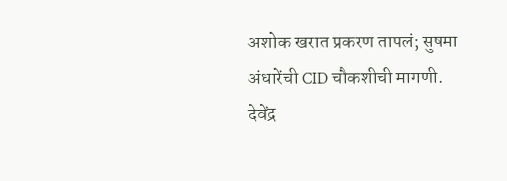अशोक खरात प्रकरण तापलं; सुषमा अंधारेंची CID चौकशीची मागणी.
देवेंद्र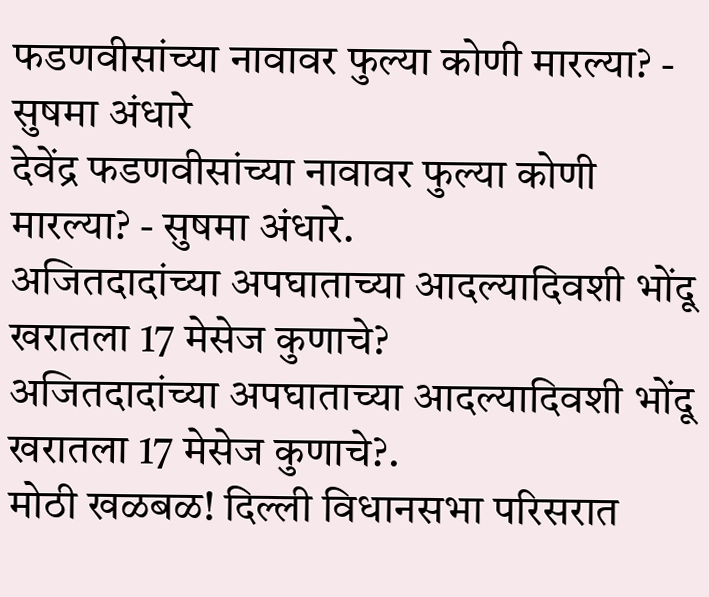फडणवीसांच्या नावावर फुल्या कोणी मारल्या? - सुषमा अंधारे
देवेंद्र फडणवीसांच्या नावावर फुल्या कोणी मारल्या? - सुषमा अंधारे.
अजितदादांच्या अपघाताच्या आदल्यादिवशी भोंदू खरातला 17 मेसेज कुणाचे?
अजितदादांच्या अपघाताच्या आदल्यादिवशी भोंदू खरातला 17 मेसेज कुणाचे?.
मोठी खळबळ! दिल्ली विधानसभा परिसरात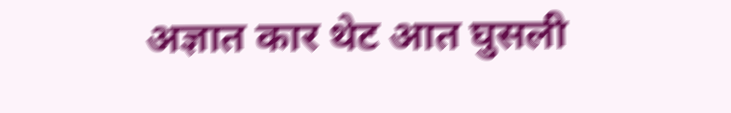अज्ञात कार थेट आत घुसली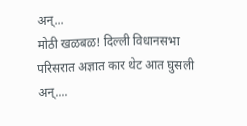अन्...
मोठी खळबळ! दिल्ली विधानसभा परिसरात अज्ञात कार थेट आत घुसली अन्....